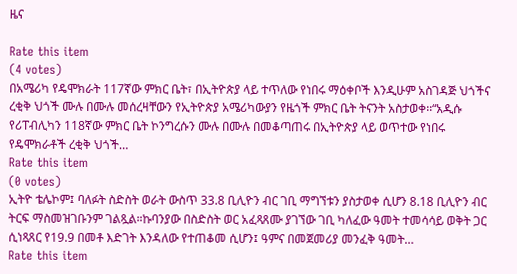ዜና

Rate this item
(4 votes)
በአሜሪካ የዴሞክራት 117ኛው ምክር ቤት፣ በኢትዮጵያ ላይ ተጥለው የነበሩ ማዕቀቦች እንዲሁም አስገዳጅ ህጎችና ረቂቅ ህጎች ሙሉ በሙሉ መሰረዛቸውን የኢትዮጵያ አሜሪካውያን የዜጎች ምክር ቤት ትናንት አስታወቀ፡፡“አዲሱ የሪፐብሊካን 118ኛው ምክር ቤት ኮንግረሱን ሙሉ በሙሉ በመቆጣጠሩ በኢትዮጵያ ላይ ወጥተው የነበሩ የዴሞክራቶች ረቂቅ ህጎች…
Rate this item
(0 votes)
ኢትዮ ቴሌኮም፤ ባለፉት ስድስት ወራት ውስጥ 33.8 ቢሊዮን ብር ገቢ ማግኘቱን ያስታወቀ ሲሆን 8.18 ቢሊዮን ብር ትርፍ ማስመዝገቡንም ገልጿል።ኩባንያው በስድስት ወር አፈጻጸሙ ያገኘው ገቢ ካለፈው ዓመት ተመሳሳይ ወቅት ጋር ሲነጻጸር የ19.9 በመቶ እድገት እንዳለው የተጠቆመ ሲሆን፤ ዓምና በመጀመሪያ መንፈቅ ዓመት…
Rate this item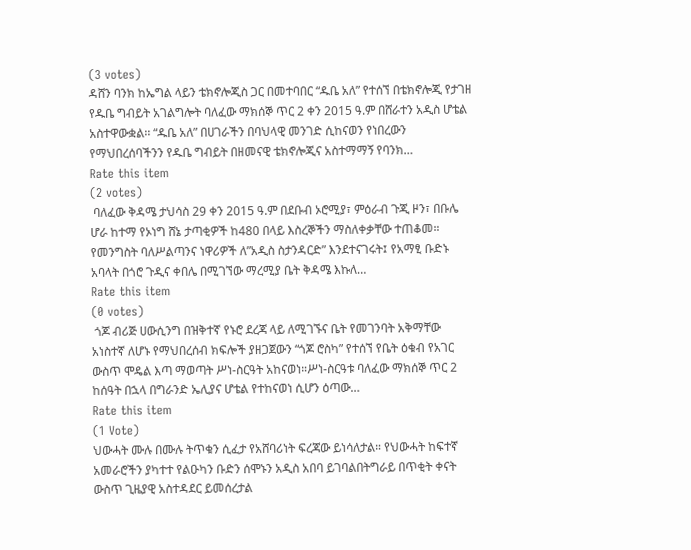(3 votes)
ዳሸን ባንክ ከኤግል ላይን ቴክኖሎጂስ ጋር በመተባበር “ዱቤ አለ” የተሰኘ በቴክኖሎጂ የታገዘ የዱቤ ግብይት አገልግሎት ባለፈው ማክሰኞ ጥር 2 ቀን 2015 ዓ.ም በሸራተን አዲስ ሆቴል አስተዋውቋል፡፡ “ዱቤ አለ” በሀገራችን በባህላዊ መንገድ ሲከናወን የነበረውን የማህበረሰባችንን የዱቤ ግብይት በዘመናዊ ቴክኖሎጂና አስተማማኝ የባንክ…
Rate this item
(2 votes)
 ባለፈው ቅዳሜ ታህሳስ 29 ቀን 2015 ዓ.ም በደቡብ ኦሮሚያ፣ ምዕራብ ጉጂ ዞን፣ በቡሌ ሆራ ከተማ የኦነግ ሸኔ ታጣቂዎች ከ480 በላይ እስረኞችን ማስለቀቃቸው ተጠቆመ። የመንግስት ባለሥልጣንና ነዋሪዎች ለ”አዲስ ስታንዳርድ” እንደተናገሩት፤ የአማፂ ቡድኑ አባላት በጎሮ ጉዲና ቀበሌ በሚገኘው ማረሚያ ቤት ቅዳሜ እኩለ…
Rate this item
(0 votes)
 ጎጆ ብሪጅ ሀውሲንግ በዝቅተኛ የኑሮ ደረጃ ላይ ለሚገኙና ቤት የመገንባት አቅማቸው አነስተኛ ለሆኑ የማህበረሰብ ክፍሎች ያዘጋጀውን “ጎጆ ሮስካ” የተሰኘ የቤት ዕቁብ የአገር ውስጥ ሞዴል እጣ ማወጣት ሥነ-ስርዓት አከናወነ።ሥነ-ስርዓቱ ባለፈው ማክሰኞ ጥር 2 ከሰዓት በኋላ በግራንድ ኤሊያና ሆቴል የተከናወነ ሲሆን ዕጣው…
Rate this item
(1 Vote)
ህውሓት ሙሉ በሙሉ ትጥቁን ሲፈታ የአሸባሪነት ፍረጃው ይነሳለታል። የህውሓት ከፍተኛ አመራሮችን ያካተተ የልዑካን ቡድን ሰሞኑን አዲስ አበባ ይገባልበትግራይ በጥቂት ቀናት ውስጥ ጊዜያዊ አስተዳደር ይመሰረታል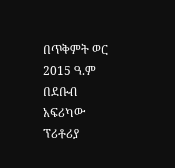በጥቅምት ወር 2015 ዓ.ም በደቡብ አፍሪካው ፕሪቶሪያ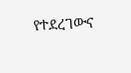የተደረገውና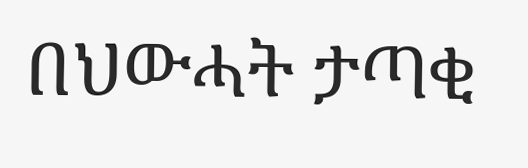በህውሓት ታጣቂ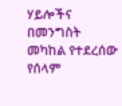ሃይሎችና በመንግስት መካከል የተደረሰው የሰላም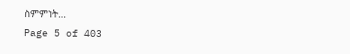ስምምነት…
Page 5 of 403